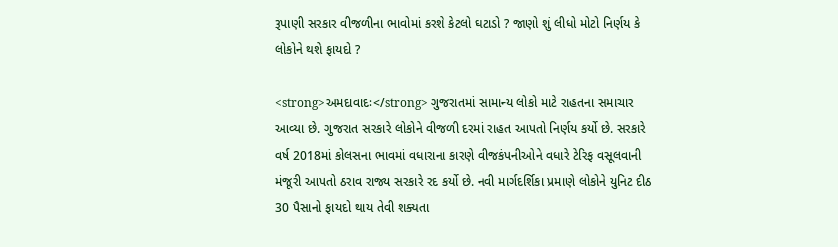રૂપાણી સરકાર વીજળીના ભાવોમાં કરશે કેટલો ઘટાડો ? જાણો શું લીધો મોટો નિર્ણય કે લોકોને થશે ફાયદો ?

<strong>અમદાવાદઃ</strong> ગુજરાતમાં સામાન્ય લોકો માટે રાહતના સમાચાર આવ્યા છે. ગુજરાત સરકારે લોકોને વીજળી દરમાં રાહત આપતો નિર્ણય કર્યો છે. સરકારે વર્ષ 2018માં કોલસના ભાવમાં વધારાના કારણે વીજકંપનીઓને વધારે ટેરિફ વસૂલવાની મંજૂરી આપતો ઠરાવ રાજ્ય સરકારે રદ કર્યો છે. નવી માર્ગદર્શિકા પ્રમાણે લોકોને યુનિટ દીઠ 30 પૈસાનો ફાયદો થાય તેવી શક્યતા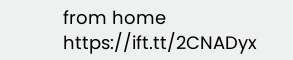from home https://ift.tt/2CNADyx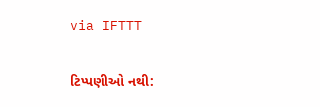via IFTTT

ટિપ્પણીઓ નથી: